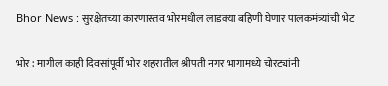Bhor News : सुरक्षेतच्या कारणास्तव भोरमधील लाडक्या बहिणी घेणार पालकमंत्र्यांची भेट

भोर : मागील काही दिवसांपूर्वी भोर शहरातील श्रीपती नगर भागामध्ये चोरट्यांनी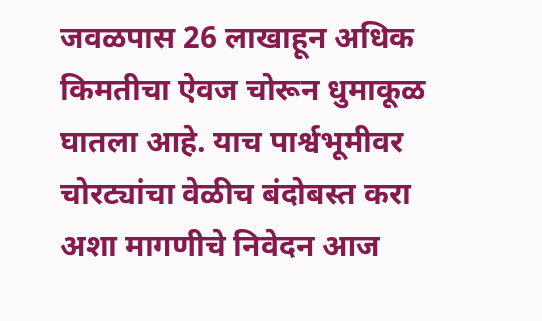जवळपास 26 लाखाहून अधिक किमतीचा ऐवज चोरून धुमाकूळ घातला आहे. याच पार्श्वभूमीवर चोरट्यांचा वेळीच बंदोबस्त करा अशा मागणीचे निवेदन आज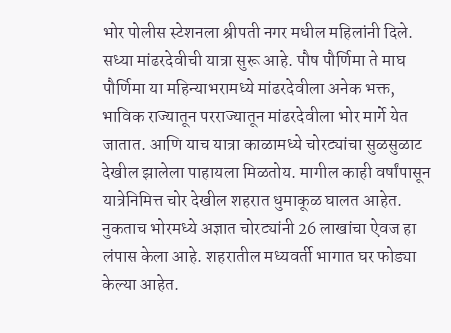भोर पोलीस स्टेशनला श्रीपती नगर मधील महिलांनी दिले.
सध्या मांढरदेवीची यात्रा सुरू आहे. पौष पौर्णिमा ते माघ पौर्णिमा या महिन्याभरामध्ये मांढरदेवीला अनेक भक्त, भाविक राज्यातून परराज्यातून मांढरदेवीला भोर मार्गे येत जातात. आणि याच यात्रा काळामध्ये चोरट्यांचा सुळसुळाट देखील झालेला पाहायला मिळतोय. मागील काही वर्षांपासून यात्रेनिमित्त चोर देखील शहरात धुमाकूळ घालत आहेत. नुकताच भोरमध्ये अज्ञात चोरट्यांनी 26 लाखांचा ऐवज हा लंपास केला आहे. शहरातील मध्यवर्ती भागात घर फोड्या केल्या आहेत.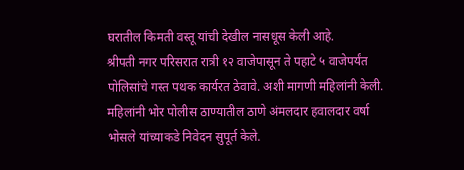घरातील किमती वस्तू यांची देखील नासधूस केली आहे.
श्रीपती नगर परिसरात रात्री १२ वाजेपासून ते पहाटे ५ वाजेपर्यंत पोलिसांचे गस्त पथक कार्यरत ठेवावे. अशी मागणी महिलांनी केली. महिलांनी भोर पोलीस ठाण्यातील ठाणे अंमलदार हवालदार वर्षा भोसले यांच्याकडे निवेदन सुपूर्त केले.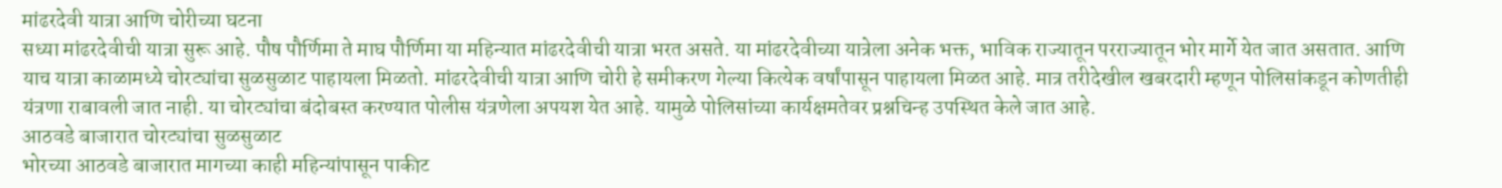मांढरदेवी यात्रा आणि चोरीच्या घटना
सध्या मांढरदेवीची यात्रा सुरू आहे. पौष पौर्णिमा ते माघ पौर्णिमा या महिन्यात मांढरदेवीची यात्रा भरत असते. या मांढरदेवीच्या यात्रेला अनेक भक्त, भाविक राज्यातून परराज्यातून भोर मार्गे येत जात असतात. आणि याच यात्रा काळामध्ये चोरट्यांचा सुळसुळाट पाहायला मिळतो. मांढरदेवीची यात्रा आणि चोरी हे समीकरण गेल्या कित्येक वर्षांपासून पाहायला मिळत आहे. मात्र तरीदेखील खबरदारी म्हणून पोलिसांकडून कोणतीही यंत्रणा राबावली जात नाही. या चोरट्यांचा बंदोबस्त करण्यात पोलीस यंत्रणेला अपयश येत आहे. यामुळे पोलिसांच्या कार्यक्षमतेवर प्रश्नचिन्ह उपस्थित केले जात आहे.
आठवडे बाजारात चोरट्यांचा सुळसुळाट
भोरच्या आठवडे बाजारात मागच्या काही महिन्यांपासून पाकीट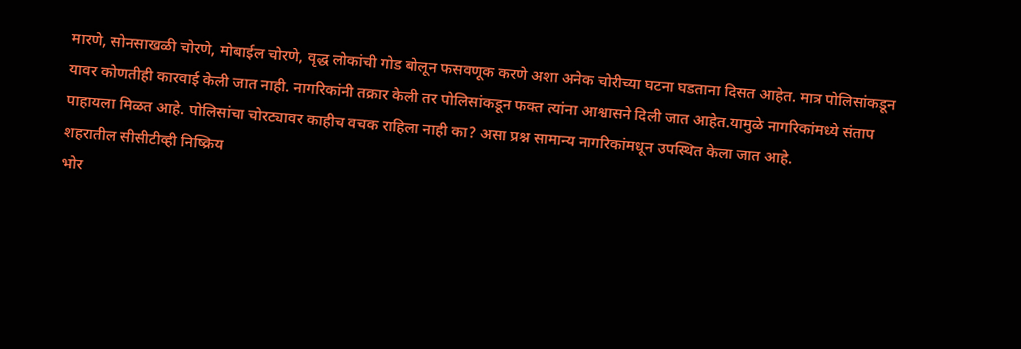मारणे, सोनसाखळी चोरणे, मोबाईल चोरणे, वृद्ध लोकांची गोड बोलून फसवणूक करणे अशा अनेक चोरीच्या घटना घडताना दिसत आहेत. मात्र पोलिसांकडून यावर कोणतीही कारवाई केली जात नाही. नागरिकांनी तक्रार केली तर पोलिसांकडून फक्त त्यांना आश्वासने दिली जात आहेत.यामुळे नागरिकांमध्ये संताप पाहायला मिळत आहे. पोलिसांचा चोरट्यावर काहीच वचक राहिला नाही का? असा प्रश्न सामान्य नागरिकांमधून उपस्थित केला जात आहे.
शहरातील सीसीटीव्ही निष्क्रिय
भोर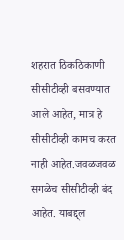शहरात ठिकठिकाणी सीसीटीव्ही बसवण्यात आले आहेत, मात्र हे सीसीटीव्ही कामच करत नाही आहेत.जवळजवळ सगळेच सीसीटीव्ही बंद आहेत. याबद्द्ल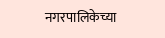नगरपालिकेच्या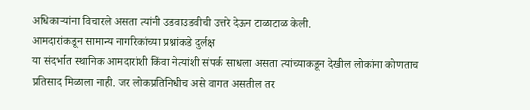अधिकाऱ्यांना विचारले असता त्यांनी उडवाउडवीची उत्तरे देऊन टाळाटाळ केली.
आमदारांकडून सामान्य नागरिकांच्या प्रश्नांकडे दुर्लक्ष
या संदर्भात स्थानिक आमदारांशी किंवा नेत्यांशी संपर्क साधला असता त्यांच्याकडून देखील लोकांना कोणताच प्रतिसाद मिळाला नाही. जर लोकप्रतिनिधीच असे वागत असतील तर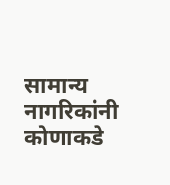सामान्य नागरिकांनी कोणाकडे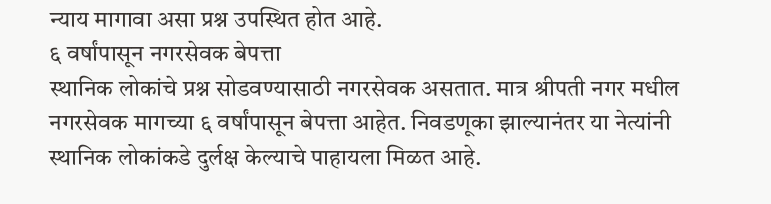न्याय मागावा असा प्रश्न उपस्थित होत आहे.
६ वर्षांपासून नगरसेवक बेपत्ता
स्थानिक लोकांचे प्रश्न सोडवण्यासाठी नगरसेवक असतात. मात्र श्रीपती नगर मधील नगरसेवक मागच्या ६ वर्षांपासून बेपत्ता आहेत. निवडणूका झाल्यानंतर या नेत्यांनी स्थानिक लोकांकडे दुर्लक्ष केल्याचे पाहायला मिळत आहे.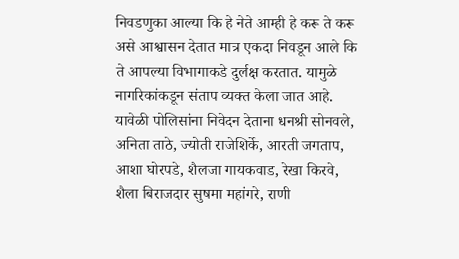निवडणुका आल्या कि हे नेते आम्ही हे करू ते करू असे आश्वासन देतात मात्र एकदा निवडून आले कि ते आपल्या विभागाकडे दुर्लक्ष करतात. यामुळे नागरिकांकडून संताप व्यक्त केला जात आहे.
यावेळी पोलिसांना निवेदन देताना धनश्री सोनवले, अनिता ताठे, ज्योती राजेशिर्के, आरती जगताप, आशा घोरपडे, शैलजा गायकवाड, रेखा किरवे, शैला बिराजदार सुषमा महांगरे, राणी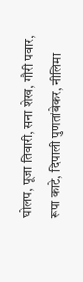घोलप, पूजा तिवारी, सना शेख, गौरी पवार, रूपा काटे, दिपाली पुणतांबेकर, नीलिमा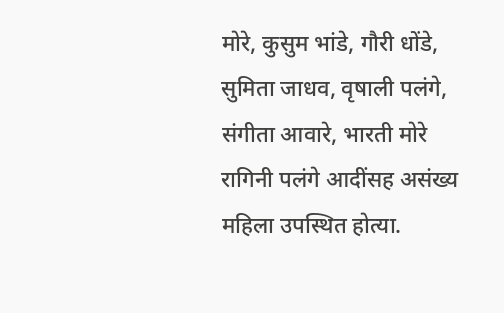मोरे, कुसुम भांडे, गौरी धोंडे, सुमिता जाधव, वृषाली पलंगे, संगीता आवारे, भारती मोरे रागिनी पलंगे आदींसह असंख्य महिला उपस्थित होत्या.